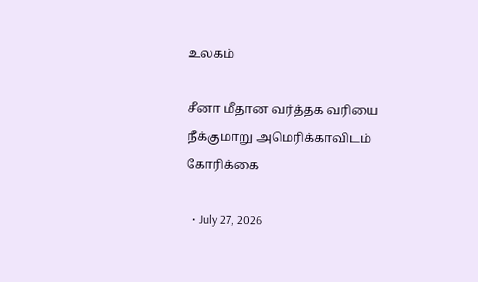உலகம்

சீனா மீதான வர்த்தக வரியை நீக்குமாறு அமெரிக்காவிடம் கோரிக்கை

  • July 27, 2026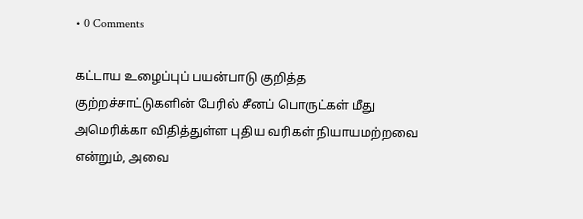• 0 Comments

கட்டாய உழைப்புப் பயன்பாடு குறித்த குற்றச்சாட்டுகளின் பேரில் சீனப் பொருட்கள் மீது அமெரிக்கா விதித்துள்ள புதிய வரிகள் நியாயமற்றவை என்றும், அவை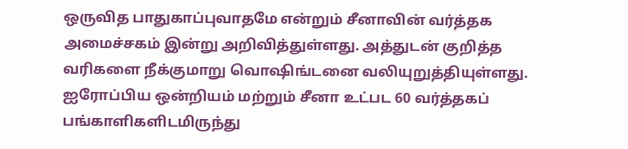ஒருவித பாதுகாப்புவாதமே என்றும் சீனாவின் வர்த்தக அமைச்சகம் இன்று அறிவித்துள்ளது. அத்துடன் குறித்த வரிகளை நீக்குமாறு வொஷிங்டனை வலியுறுத்தியுள்ளது. ஐரோப்பிய ஒன்றியம் மற்றும் சீனா உட்பட 60 வர்த்தகப் பங்காளிகளிடமிருந்து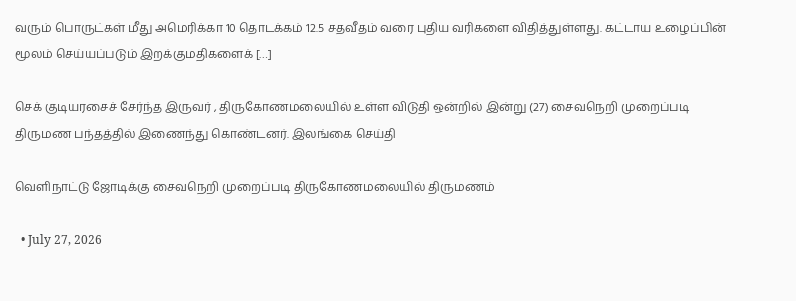வரும் பொருட்கள் மீது அமெரிக்கா 10 தொடக்கம் 12.5 சதவீதம் வரை புதிய வரிகளை விதித்துள்ளது. கட்டாய உழைப்பின் மூலம் செய்யப்படும் இறக்குமதிகளைக் […]

செக் குடியரசைச் சேர்ந்த இருவர் , திருகோணமலையில் உள்ள விடுதி ஒன்றில் இன்று (27) சைவநெறி முறைப்படி திருமண பந்தத்தில் இணைந்து கொண்டனர். இலங்கை செய்தி

வெளிநாட்டு ஜோடிக்கு சைவநெறி முறைப்படி திருகோணமலையில் திருமணம்

  • July 27, 2026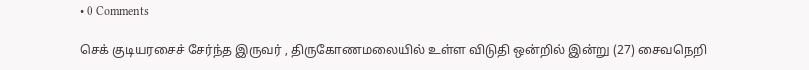• 0 Comments

செக் குடியரசைச் சேர்ந்த இருவர் , திருகோணமலையில் உள்ள விடுதி ஒன்றில் இன்று (27) சைவநெறி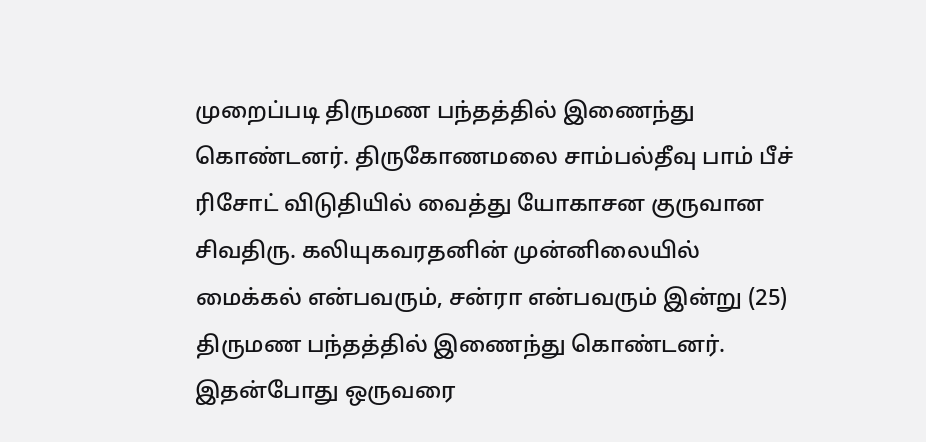முறைப்படி திருமண பந்தத்தில் இணைந்து கொண்டனர். திருகோணமலை சாம்பல்தீவு பாம் பீச் ரிசோட் விடுதியில் வைத்து யோகாசன குருவான சிவதிரு. கலியுகவரதனின் முன்னிலையில் மைக்கல் என்பவரும், சன்ரா என்பவரும் இன்று (25) திருமண பந்தத்தில் இணைந்து கொண்டனர். இதன்போது ஒருவரை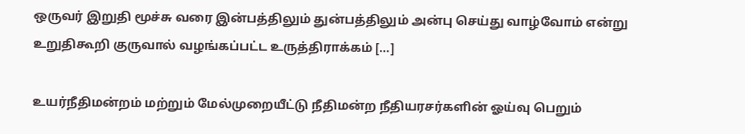ஒருவர் இறுதி மூச்சு வரை இன்பத்திலும் துன்பத்திலும் அன்பு செய்து வாழ்வோம் என்று உறுதிகூறி குருவால் வழங்கப்பட்ட உருத்திராக்கம் […]

உயர்நீதிமன்றம் மற்றும் மேல்முறையீட்டு நீதிமன்ற நீதியரசர்களின் ஓய்வு பெறும்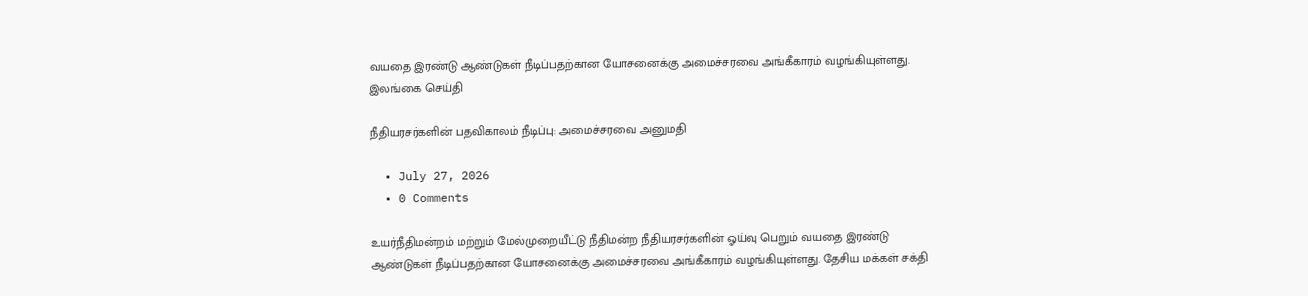வயதை இரண்டு ஆண்டுகள் நீடிப்பதற்கான யோசனைக்கு அமைச்சரவை அங்கீகாரம் வழங்கியுள்ளது. இலங்கை செய்தி

நீதியரசர்களின் பதவிகாலம் நீடிப்பு: அமைச்சரவை அனுமதி

  • July 27, 2026
  • 0 Comments

உயர்நீதிமன்றம் மற்றும் மேல்முறையீட்டு நீதிமன்ற நீதியரசர்களின் ஓய்வு பெறும் வயதை இரண்டு ஆண்டுகள் நீடிப்பதற்கான யோசனைக்கு அமைச்சரவை அங்கீகாரம் வழங்கியுள்ளது. தேசிய மக்கள் சக்தி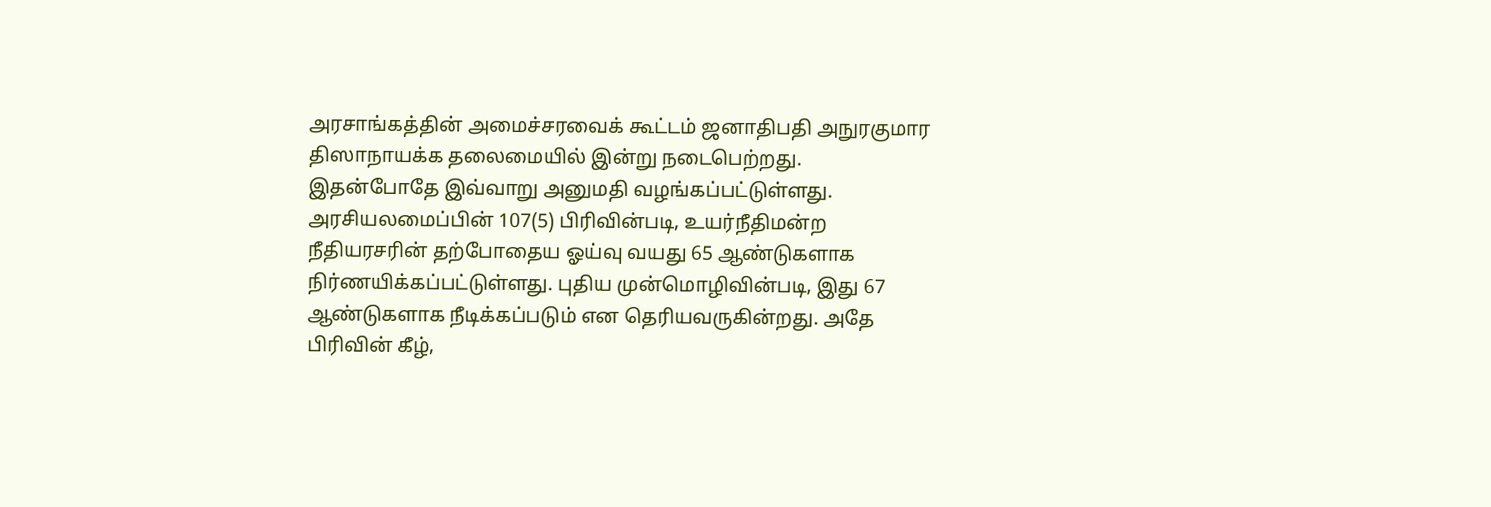அரசாங்கத்தின் அமைச்சரவைக் கூட்டம் ஜனாதிபதி அநுரகுமார திஸாநாயக்க தலைமையில் இன்று நடைபெற்றது. இதன்போதே இவ்வாறு அனுமதி வழங்கப்பட்டுள்ளது. அரசியலமைப்பின் 107(5) பிரிவின்படி, உயர்நீதிமன்ற நீதியரசரின் தற்போதைய ஓய்வு வயது 65 ஆண்டுகளாக நிர்ணயிக்கப்பட்டுள்ளது. புதிய முன்மொழிவின்படி, இது 67 ஆண்டுகளாக நீடிக்கப்படும் என தெரியவருகின்றது. அதே பிரிவின் கீழ்,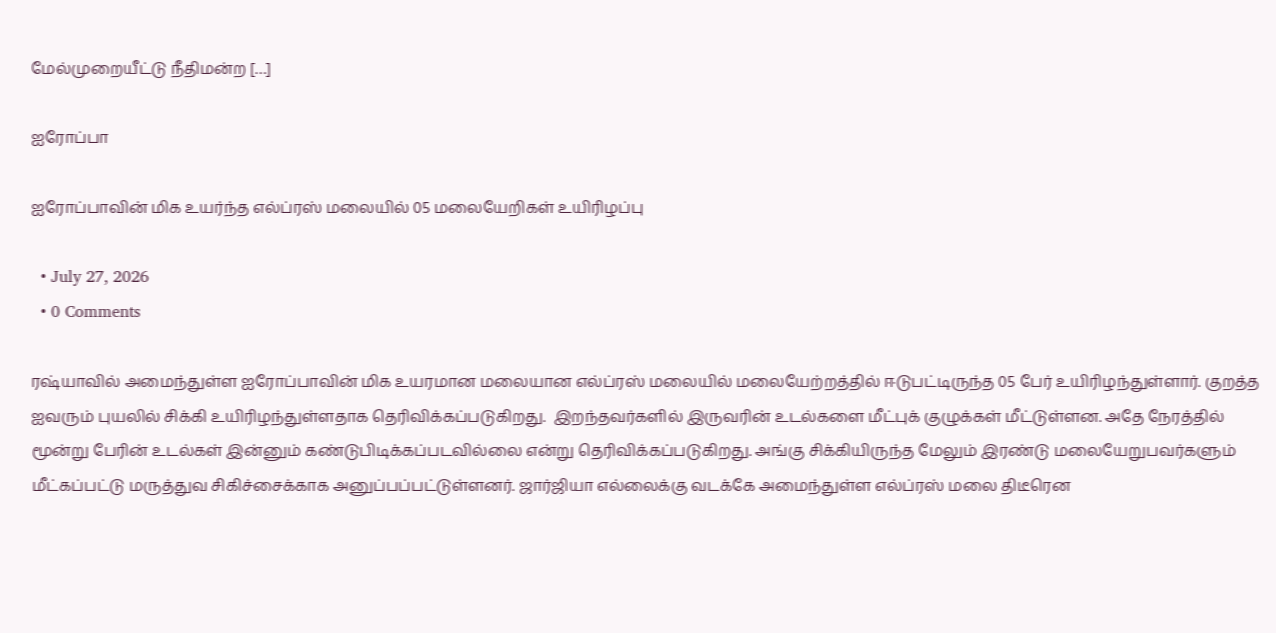மேல்முறையீட்டு நீதிமன்ற […]

ஐரோப்பா

ஐரோப்பாவின் மிக உயர்ந்த எல்ப்ரஸ் மலையில் 05 மலையேறிகள் உயிரிழப்பு

  • July 27, 2026
  • 0 Comments

ரஷ்யாவில் அமைந்துள்ள ஐரோப்பாவின் மிக உயரமான மலையான எல்ப்ரஸ் மலையில் மலையேற்றத்தில் ஈடுபட்டிருந்த 05 பேர் உயிரிழந்துள்ளார். குறத்த ஐவரும் புயலில் சிக்கி உயிரிழந்துள்ளதாக தெரிவிக்கப்படுகிறது.  இறந்தவர்களில் இருவரின் உடல்களை மீட்புக் குழுக்கள் மீட்டுள்ளன. அதே நேரத்தில் மூன்று பேரின் உடல்கள் இன்னும் கண்டுபிடிக்கப்படவில்லை என்று தெரிவிக்கப்படுகிறது. அங்கு சிக்கியிருந்த மேலும் இரண்டு மலையேறுபவர்களும் மீட்கப்பட்டு மருத்துவ சிகிச்சைக்காக அனுப்பப்பட்டுள்ளனர். ஜார்ஜியா எல்லைக்கு வடக்கே அமைந்துள்ள எல்ப்ரஸ் மலை திடீரென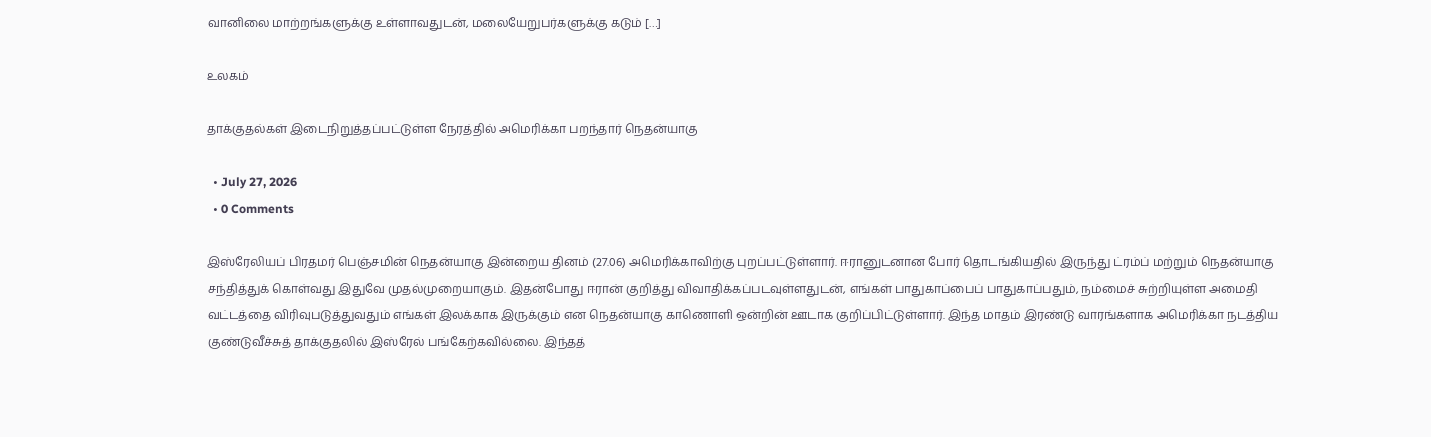வானிலை மாற்றங்களுக்கு உள்ளாவதுடன், மலையேறுபர்களுக்கு கடும் […]

உலகம்

தாக்குதல்கள் இடைநிறுத்தப்பட்டுள்ள நேரத்தில் அமெரிக்கா பறந்தார் நெதன்யாகு

  • July 27, 2026
  • 0 Comments

இஸ்ரேலியப் பிரதமர் பெஞ்சமின் நெதன்யாகு இன்றைய தினம் (27.06) அமெரிக்காவிற்கு புறப்பட்டுள்ளார். ஈரானுடனான போர் தொடங்கியதில் இருந்து ட்ரம்ப் மற்றும் நெதன்யாகு சந்தித்துக் கொள்வது இதுவே முதல்முறையாகும். இதன்போது ஈரான் குறித்து விவாதிக்கப்படவுள்ளதுடன், எங்கள் பாதுகாப்பைப் பாதுகாப்பதும், நம்மைச் சுற்றியுள்ள அமைதி வட்டத்தை விரிவுபடுத்துவதும் எங்கள் இலக்காக இருக்கும் என நெதன்யாகு காணொளி ஒன்றின் ஊடாக குறிப்பிட்டுள்ளார். இந்த மாதம் இரண்டு வாரங்களாக அமெரிக்கா நடத்திய குண்டுவீச்சுத் தாக்குதலில் இஸ்ரேல் பங்கேற்கவில்லை. இந்தத்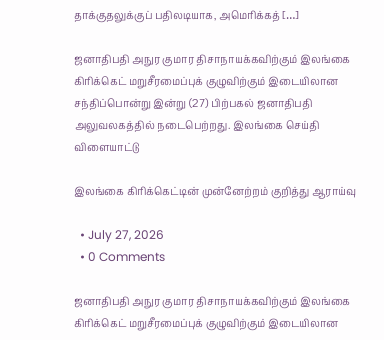தாக்குதலுக்குப் பதிலடியாக, அமெரிக்கத் […]

ஜனாதிபதி அநுர குமார திசாநாயக்கவிற்கும் இலங்கை கிரிக்கெட் மறுசீரமைப்புக் குழுவிற்கும் இடையிலான சந்திப்பொன்று இன்று (27) பிற்பகல் ஜனாதிபதி அலுவலகத்தில் நடைபெற்றது. இலங்கை செய்தி விளையாட்டு

இலங்கை கிரிக்கெட்டின் முன்னேற்றம் குறித்து ஆராய்வு

  • July 27, 2026
  • 0 Comments

ஜனாதிபதி அநுர குமார திசாநாயக்கவிற்கும் இலங்கை கிரிக்கெட் மறுசீரமைப்புக் குழுவிற்கும் இடையிலான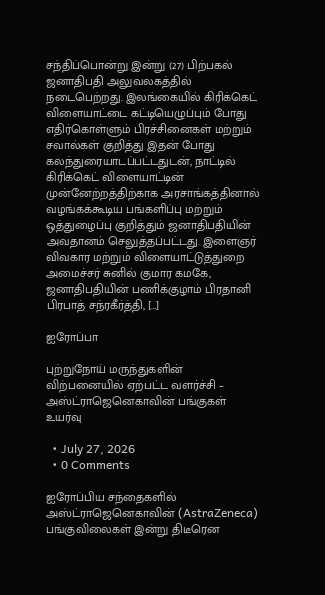சந்திப்பொன்று இன்று (27) பிற்பகல் ஜனாதிபதி அலுவலகத்தில் நடைபெற்றது. இலங்கையில் கிரிக்கெட் விளையாட்டை கட்டியெழுப்பும் போது எதிர்கொள்ளும் பிரச்சினைகள் மற்றும் சவால்கள் குறித்து இதன் போது கலந்துரையாடப்பட்டதுடன், நாட்டில் கிரிக்கெட் விளையாட்டின் முன்னேற்றத்திற்காக அரசாங்கத்தினால் வழங்கக்கூடிய பங்களிப்பு மற்றும் ஒத்துழைப்பு குறித்தும் ஜனாதிபதியின் அவதானம் செலுத்தப்பட்டது. இளைஞர் விவகார மற்றும் விளையாட்டுத்துறை அமைச்சர் சுனில் குமார கமகே, ஜனாதிபதியின் பணிக்குழாம் பிரதானி பிரபாத் சந்ரகீர்த்தி, […]

ஐரோப்பா

புற்றுநோய் மருந்துகளின் விற்பனையில் ஏற்பட்ட வளர்ச்சி – அஸ்ட்ராஜெனெகாவின் பங்குகள் உயர்வு

  • July 27, 2026
  • 0 Comments

ஐரோப்பிய சந்தைகளில் அஸ்ட்ராஜெனெகாவின் (AstraZeneca)  பங்குவிலைகள் இன்று திடீரென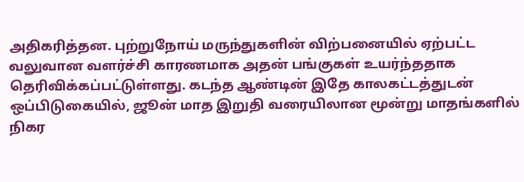அதிகரித்தன. புற்றுநோய் மருந்துகளின் விற்பனையில் ஏற்பட்ட வலுவான வளர்ச்சி காரணமாக அதன் பங்குகள் உயர்ந்ததாக தெரிவிக்கப்பட்டுள்ளது. கடந்த ஆண்டின் இதே காலகட்டத்துடன் ஒப்பிடுகையில், ஜூன் மாத இறுதி வரையிலான மூன்று மாதங்களில் நிகர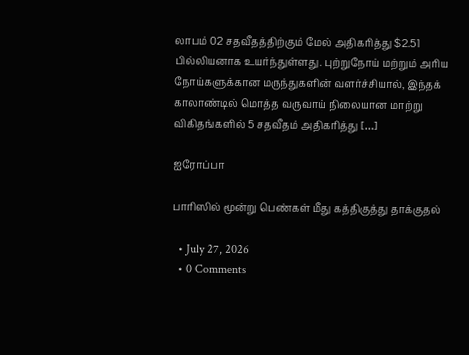லாபம் 02 சதவீதத்திற்கும் மேல் அதிகரித்து $2.51 பில்லியனாக உயர்ந்துள்ளது. புற்றுநோய் மற்றும் அரிய நோய்களுக்கான மருந்துகளின் வளர்ச்சியால், இந்தக் காலாண்டில் மொத்த வருவாய் நிலையான மாற்று விகிதங்களில் 5 சதவீதம் அதிகரித்து […]

ஐரோப்பா

பாரிஸில் மூன்று பெண்கள் மீது கத்திகுத்து தாக்குதல்

  • July 27, 2026
  • 0 Comments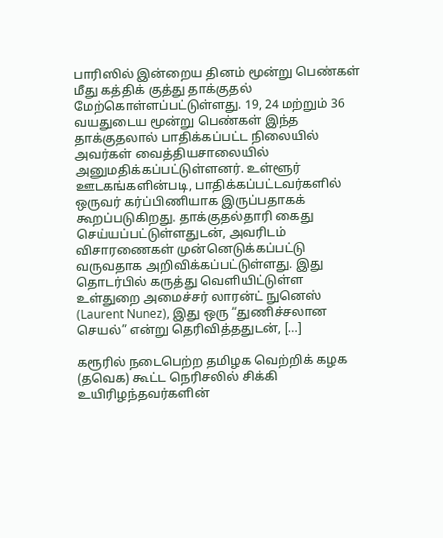பாரிஸில் இன்றைய தினம் மூன்று பெண்கள் மீது கத்திக் குத்து தாக்குதல் மேற்கொள்ளப்பட்டுள்ளது. 19, 24 மற்றும் 36 வயதுடைய மூன்று பெண்கள் இந்த தாக்குதலால் பாதிக்கப்பட்ட நிலையில் அவர்கள் வைத்தியசாலையில் அனுமதிக்கப்பட்டுள்ளனர். உள்ளூர் ஊடகங்களின்படி, பாதிக்கப்பட்டவர்களில் ஒருவர் கர்ப்பிணியாக இருப்பதாகக் கூறப்படுகிறது. தாக்குதல்தாரி கைது செய்யப்பட்டுள்ளதுடன், அவரிடம் விசாரணைகள் முன்னெடுக்கப்பட்டு வருவதாக அறிவிக்கப்பட்டுள்ளது. இது தொடர்பில் கருத்து வெளியிட்டுள்ள உள்துறை அமைச்சர் லாரன்ட் நுனெஸ் (Laurent Nunez), இது ஒரு “துணிச்சலான செயல்” என்று தெரிவித்ததுடன், […]

கரூரில் நடைபெற்ற தமிழக வெற்றிக் கழக (தவெக) கூட்ட நெரிசலில் சிக்கி உயிரிழந்தவர்களின்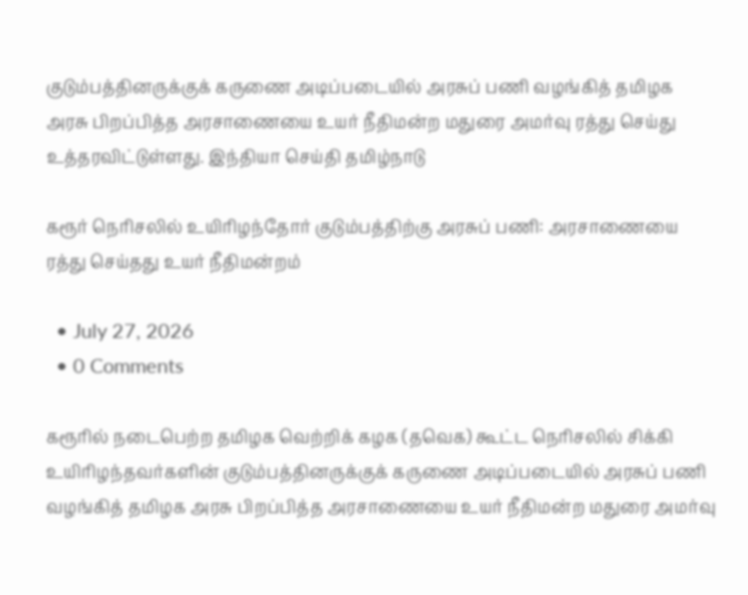குடும்பத்தினருக்குக் கருணை அடிப்படையில் அரசுப் பணி வழங்கித் தமிழக அரசு பிறப்பித்த அரசாணையை உயர் நீதிமன்ற மதுரை அமர்வு ரத்து செய்து உத்தரவிட்டுள்ளது. இந்தியா செய்தி தமிழ்நாடு

கரூர் நெரிசலில் உயிரிழந்தோர் குடும்பத்திற்கு அரசுப் பணி: அரசாணையை ரத்து செய்தது உயர் நீதிமன்றம்

  • July 27, 2026
  • 0 Comments

கரூரில் நடைபெற்ற தமிழக வெற்றிக் கழக (தவெக) கூட்ட நெரிசலில் சிக்கி உயிரிழந்தவர்களின் குடும்பத்தினருக்குக் கருணை அடிப்படையில் அரசுப் பணி வழங்கித் தமிழக அரசு பிறப்பித்த அரசாணையை உயர் நீதிமன்ற மதுரை அமர்வு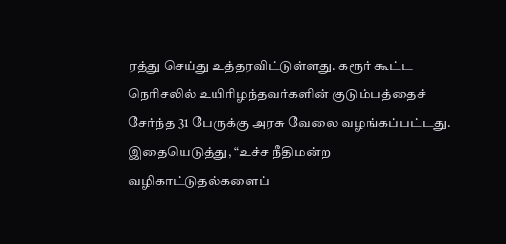ரத்து செய்து உத்தரவிட்டுள்ளது. கரூர் கூட்ட நெரிசலில் உயிரிழந்தவர்களின் குடும்பத்தைச் சேர்ந்த 31 பேருக்கு அரசு வேலை வழங்கப்பட்டது. இதையெடுத்து, “உச்ச நீதிமன்ற வழிகாட்டுதல்களைப்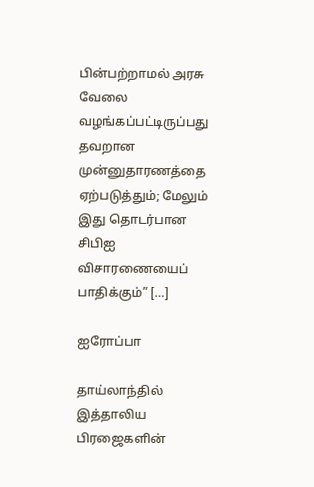பின்பற்றாமல் அரசு வேலை வழங்கப்பட்டிருப்பது தவறான முன்னுதாரணத்தை ஏற்படுத்தும்; மேலும் இது தொடர்பான சிபிஐ விசாரணையைப் பாதிக்கும்” […]

ஐரோப்பா

தாய்லாந்தில் இத்தாலிய பிரஜைகளின்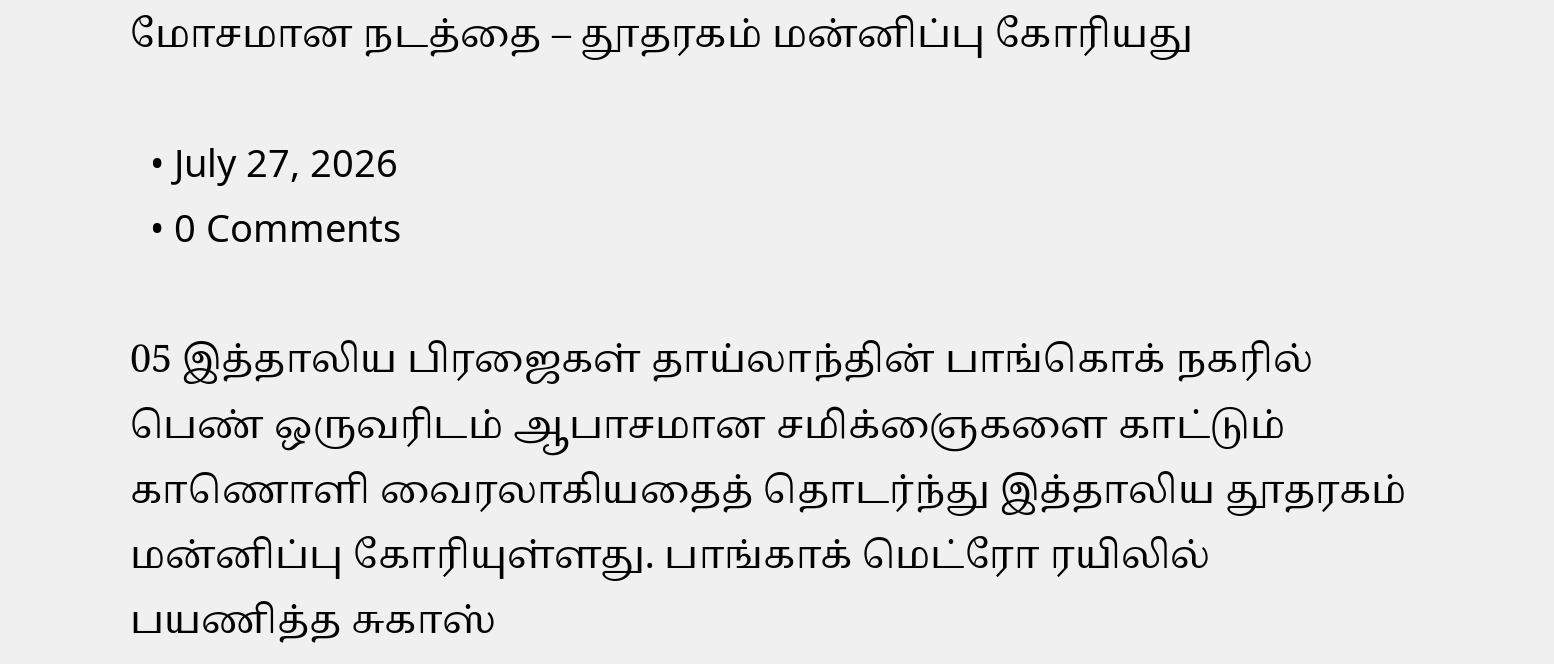மோசமான நடத்தை – தூதரகம் மன்னிப்பு கோரியது

  • July 27, 2026
  • 0 Comments

05 இத்தாலிய பிரஜைகள் தாய்லாந்தின் பாங்கொக் நகரில் பெண் ஒருவரிடம் ஆபாசமான சமிக்ஞைகளை காட்டும் காணொளி வைரலாகியதைத் தொடர்ந்து இத்தாலிய தூதரகம் மன்னிப்பு கோரியுள்ளது. பாங்காக் மெட்ரோ ரயிலில் பயணித்த சுகாஸ்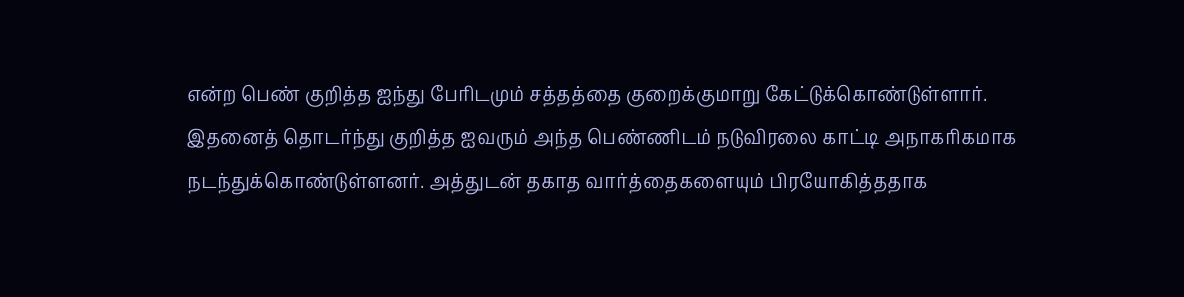என்ற பெண் குறித்த ஐந்து பேரிடமும் சத்தத்தை குறைக்குமாறு கேட்டுக்கொண்டுள்ளார். இதனைத் தொடர்ந்து குறித்த ஐவரும் அந்த பெண்ணிடம் நடுவிரலை காட்டி அநாகரிகமாக நடந்துக்கொண்டுள்ளனர். அத்துடன் தகாத வார்த்தைகளையும் பிரயோகித்ததாக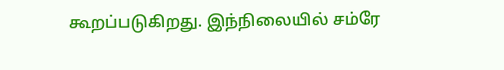கூறப்படுகிறது. இந்நிலையில் சம்ரே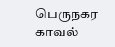பெருநகர காவல்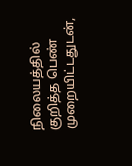நிலையத்தில் குறித்த பெண் முறையிட்டதுடன்,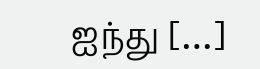ஐந்து […]